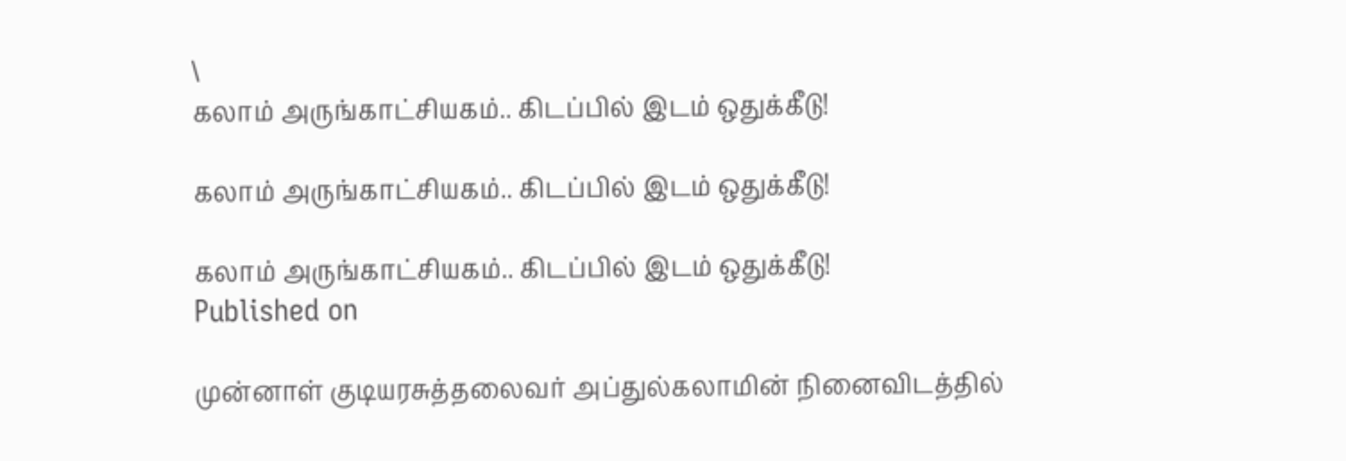\
கலாம் அருங்காட்சியகம்.. கிடப்பில் இடம் ஒதுக்கீடு!

கலாம் அருங்காட்சியகம்.. கிடப்பில் இடம் ஒதுக்கீடு!

கலாம் அருங்காட்சியகம்.. கிடப்பில் இடம் ஒதுக்கீடு!
Published on

முன்னாள் குடியரசுத்தலைவர் அப்துல்கலாமின் நினைவிடத்தில்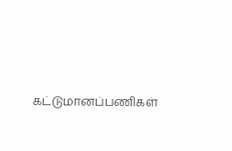கட்டுமானப்பணிகள்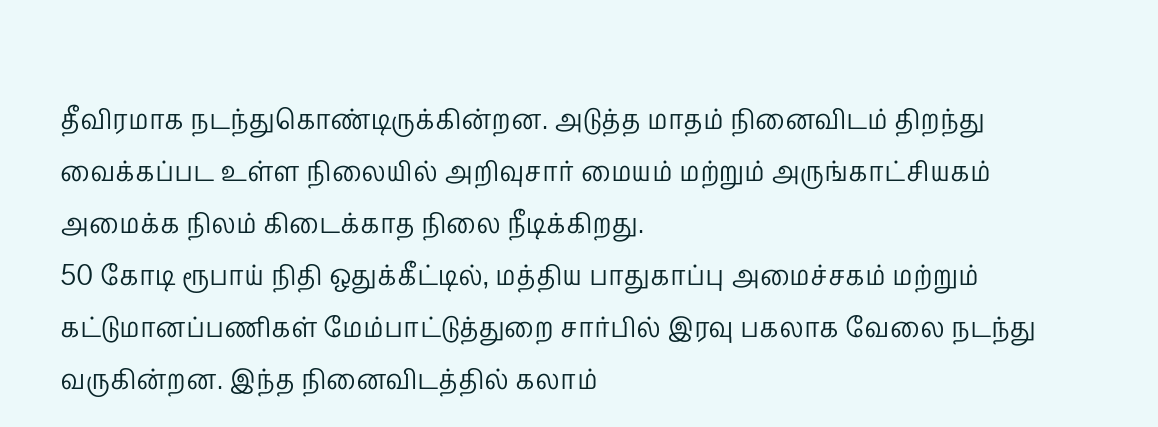தீவிரமாக நடந்துகொண்டிருக்கின்றன. அடுத்த மாதம் நினைவிடம் திறந்து வைக்கப்பட உள்ள நிலையில் அறிவுசார் மையம் மற்றும் அருங்காட்சியகம் அமைக்க நிலம் கிடைக்காத நிலை நீடிக்கிறது.
50 கோடி ரூபாய் நிதி ஒதுக்கீட்டில், மத்திய பாதுகாப்பு அமைச்சகம் மற்றும் கட்டுமானப்பணிகள் மேம்பாட்டுத்துறை சார்பில் இரவு பகலாக வேலை நடந்து வருகின்றன. இந்த நினைவிடத்தில் கலாம்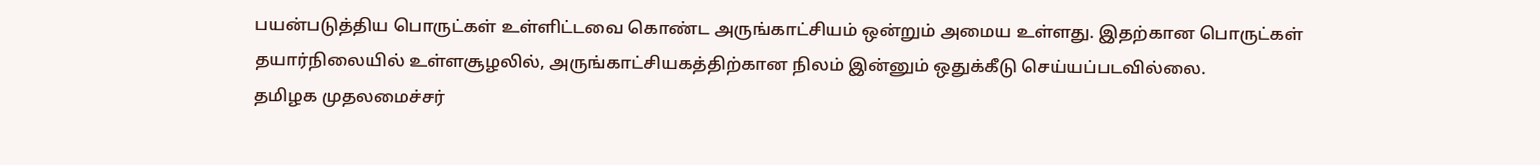பயன்படுத்திய பொருட்கள் உள்ளிட்டவை கொண்ட அருங்காட்சியம் ஒன்றும் அமைய உள்ளது. இதற்கான பொருட்கள் தயார்நிலையில் உள்ளசூழலில், அருங்காட்சியகத்திற்கான நிலம் இன்னும் ஒதுக்கீடு செய்யப்படவில்லை.
தமிழக முதலமைச்சர்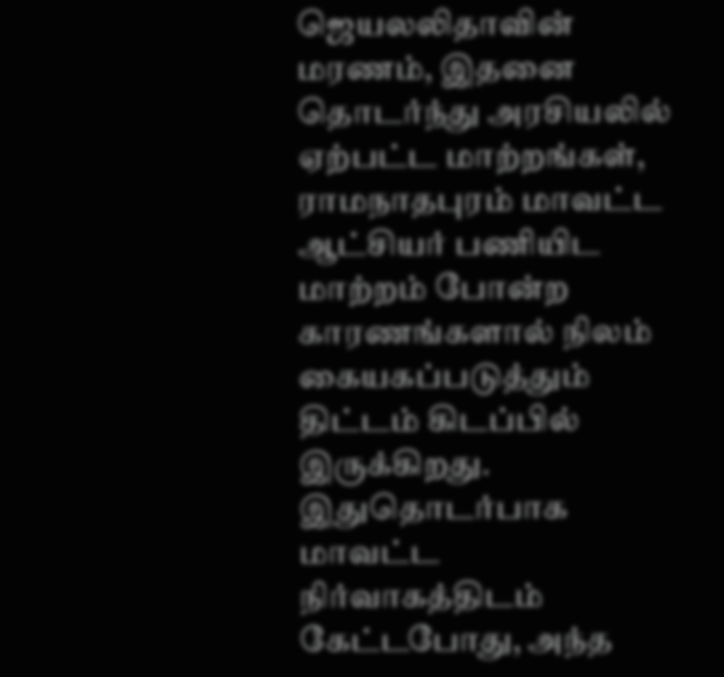ஜெயலலிதாவின் மரணம், இதனை தொடர்ந்து அரசியலில் ஏற்பட்ட மாற்றங்கள், ராமநாதபுரம் மாவட்ட ஆட்சியர் பணியிட மாற்றம் போன்ற காரணங்களால் நிலம் கையகப்படுத்தும் திட்டம் கிடப்பில் இருக்கிறது.
இதுதொடர்பாக மாவட்ட நிர்வாகத்திடம் கேட்டபோது, அந்த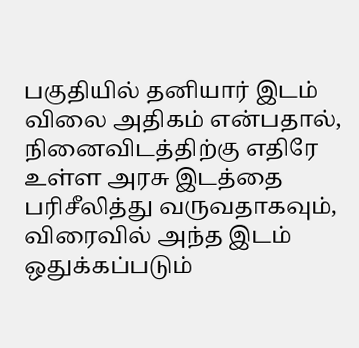பகுதியில் தனியார் இடம் விலை அதிகம் என்பதால், நினைவிடத்திற்கு எதிரே உள்ள அரசு இடத்தை பரிசீலித்து வருவதாகவும், விரைவில் அந்த இடம் ஒதுக்கப்படும்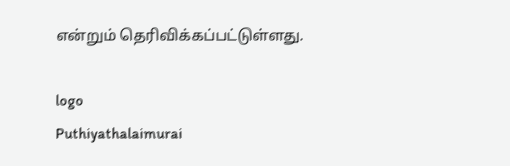என்றும் தெரிவிக்கப்பட்டுள்ளது.

logo
Puthiyathalaimurai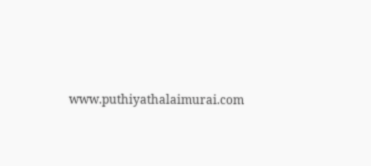www.puthiyathalaimurai.com